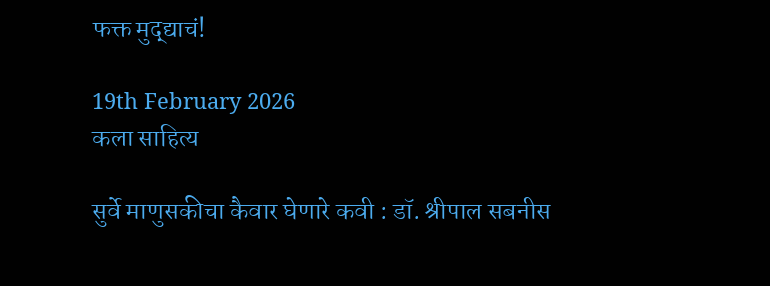फक्त मुद्द्याचं!

19th February 2026
कला साहित्य

सुर्वे माणुसकीचा कैवार घेणारे कवी : डॉ. श्रीपाल सबनीस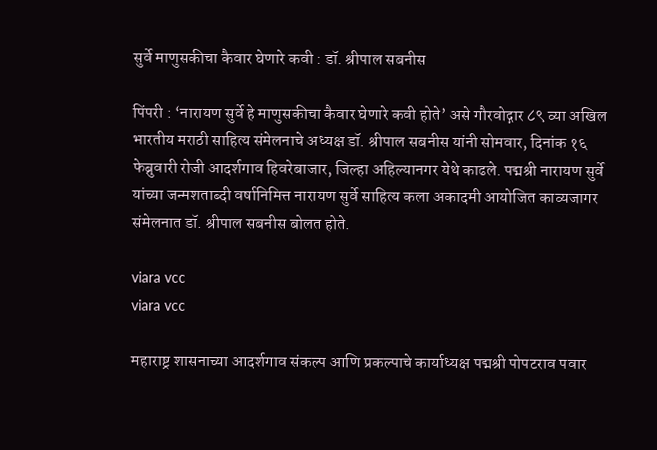सुर्वे माणुसकीचा कैवार घेणारे कवी : डॉ. श्रीपाल सबनीस

पिंपरी : ‘नारायण सुर्वे हे माणुसकीचा कैवार घेणारे कवी होते’ असे गौरवोद्गार ८९ व्या अखिल भारतीय मराठी साहित्य संमेलनाचे अध्यक्ष डॉ. श्रीपाल सबनीस यांनी सोमवार, दिनांक १६ फेब्रुवारी रोजी आदर्शगाव हिवरेबाजार, जिल्हा अहिल्यानगर येथे काढले. पद्मश्री नारायण सुर्वे यांच्या जन्मशताब्दी वर्षानिमित्त नारायण सुर्वे साहित्य कला अकादमी आयोजित काव्यजागर संमेलनात डॉ. श्रीपाल सबनीस बोलत होते.

viara vcc
viara vcc

महाराष्ट्र शासनाच्या आदर्शगाव संकल्प आणि प्रकल्पाचे कार्याध्यक्ष पद्मश्री पोपटराव पवार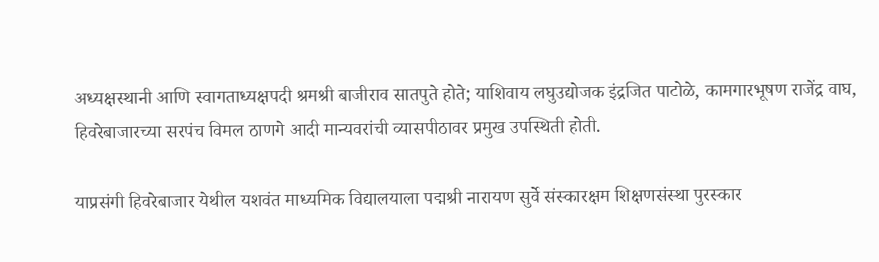अध्यक्षस्थानी आणि स्वागताध्यक्षपदी श्रमश्री बाजीराव सातपुते होते; याशिवाय लघुउद्योजक इंद्रजित पाटोळे, कामगारभूषण राजेंद्र वाघ, हिवरेबाजारच्या सरपंच विमल ठाणगे आदी मान्यवरांची व्यासपीठावर प्रमुख उपस्थिती होती.

याप्रसंगी हिवरेबाजार येथील यशवंत माध्यमिक विद्यालयाला पद्मश्री नारायण सुर्वे संस्कारक्षम शिक्षणसंस्था पुरस्कार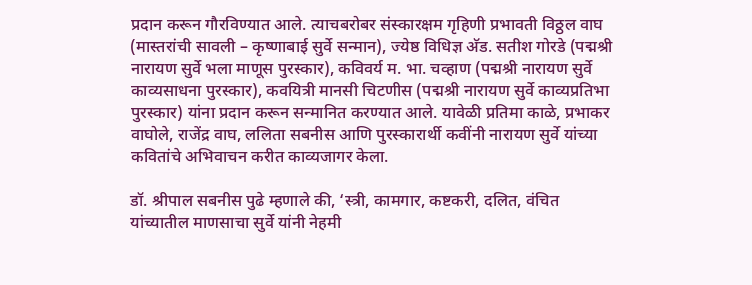प्रदान करून गौरविण्यात आले. त्याचबरोबर संस्कारक्षम गृहिणी प्रभावती विठ्ठल वाघ (मास्तरांची सावली – कृष्णाबाई सुर्वे सन्मान), ज्येष्ठ विधिज्ञ अ‍ॅड. सतीश गोरडे (पद्मश्री नारायण सुर्वे भला माणूस पुरस्कार), कविवर्य म. भा. चव्हाण (पद्मश्री नारायण सुर्वे काव्यसाधना पुरस्कार), कवयित्री मानसी चिटणीस (पद्मश्री नारायण सुर्वे काव्यप्रतिभा पुरस्कार) यांना प्रदान करून सन्मानित करण्यात आले. यावेळी प्रतिमा काळे, प्रभाकर वाघोले, राजेंद्र वाघ, ललिता सबनीस आणि पुरस्कारार्थी कवींनी नारायण सुर्वे यांच्या कवितांचे अभिवाचन करीत काव्यजागर केला.

डॉ. श्रीपाल सबनीस पुढे म्हणाले की, ‘स्त्री, कामगार, कष्टकरी, दलित, वंचित यांच्यातील माणसाचा सुर्वे यांनी नेहमी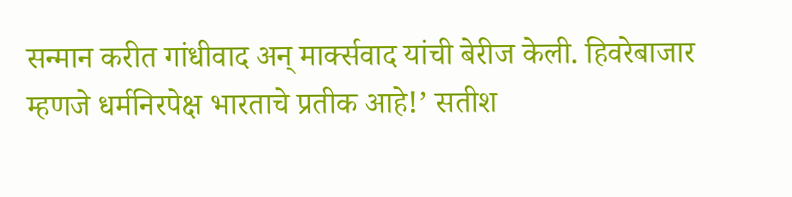सन्मान करीत गांधीवाद अन् मार्क्सवाद यांची बेरीज केली. हिवरेबाजार म्हणजे धर्मनिरपेक्ष भारताचे प्रतीक आहे!’ सतीश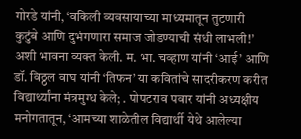गोरडे यांनी, ‘वकिली व्यवसायाच्या माध्यमातून तुटणारी कुटुंबे आणि दुभंगणारा समाज जोडण्याची संधी लाभली!’ अशी भावना व्यक्त केली. म. भा. चव्हाण यांनी ‘आई’ आणि डॉ. विठ्ठल वाघ यांनी ‘तिफन’ या कवितांचे सादरीकरण करीत विद्यार्थ्यांना मंत्रमुग्ध केले; . पोपटराव पवार यांनी अध्यक्षीय मनोगतातून, ‘आमच्या शाळेतील विद्यार्थी येथे आलेल्या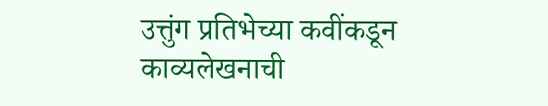उत्तुंग प्रतिभेच्या कवींकडून काव्यलेखनाची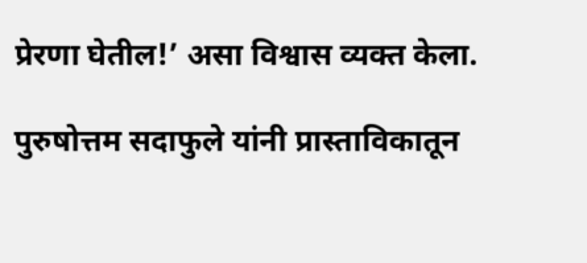प्रेरणा घेतील!’ असा विश्वास व्यक्त केला.

पुरुषोत्तम सदाफुले यांनी प्रास्ताविकातून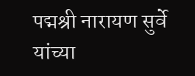पद्मश्री नारायण सुर्वे यांच्या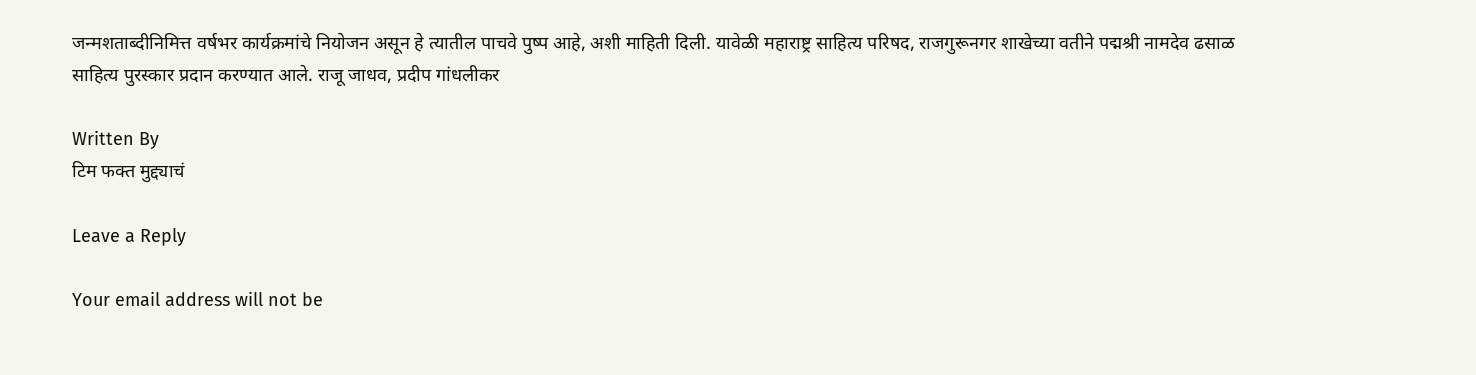जन्मशताब्दीनिमित्त वर्षभर कार्यक्रमांचे नियोजन असून हे त्यातील पाचवे पुष्प आहे, अशी माहिती दिली. यावेळी महाराष्ट्र साहित्य परिषद, राजगुरूनगर शाखेच्या वतीने पद्मश्री नामदेव ढसाळ साहित्य पुरस्कार प्रदान करण्यात आले. राजू जाधव, प्रदीप गांधलीकर

Written By
टिम फक्त मुद्द्याचं

Leave a Reply

Your email address will not be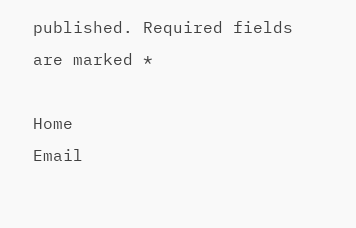published. Required fields are marked *

Home
Email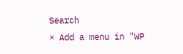Search
× Add a menu in "WP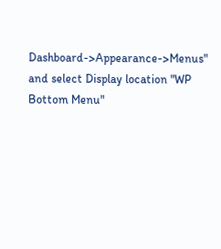Dashboard->Appearance->Menus" and select Display location "WP Bottom Menu"